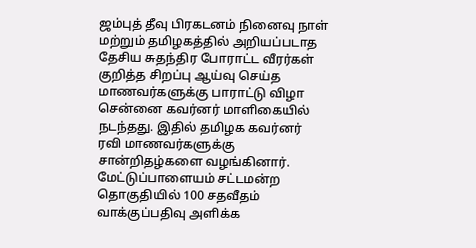ஜம்புத் தீவு பிரகடனம் நினைவு நாள் மற்றும் தமிழகத்தில் அறியப்படாத தேசிய சுதந்திர போராட்ட வீரர்கள் குறித்த சிறப்பு ஆய்வு செய்த மாணவர்களுக்கு பாராட்டு விழா சென்னை கவர்னர் மாளிகையில் நடந்தது. இதில் தமிழக கவர்னர் ரவி மாணவர்களுக்கு சான்றிதழ்களை வழங்கினார்.
மேட்டுப்பாளையம் சட்டமன்ற தொகுதியில் 100 சதவீதம் வாக்குப்பதிவு அளிக்க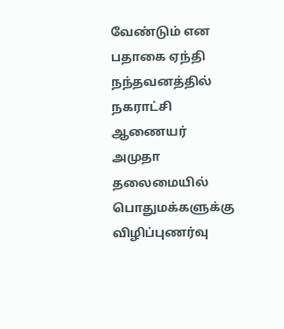வேண்டும் என பதாகை ஏந்தி நந்தவனத்தில் நகராட்சி ஆணையர் அமுதா தலைமையில் பொதுமக்களுக்கு விழிப்புணர்வு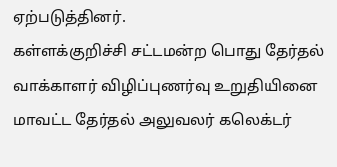ஏற்படுத்தினர்.
கள்ளக்குறிச்சி சட்டமன்ற பொது தேர்தல் வாக்காளர் விழிப்புணர்வு உறுதியினை மாவட்ட தேர்தல் அலுவலர் கலெக்டர்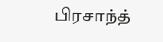பிரசாந்த்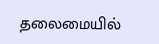தலைமையில்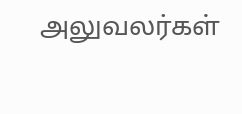அலுவலர்கள்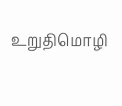உறுதிமொழி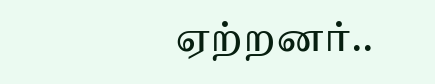ஏற்றனர்..